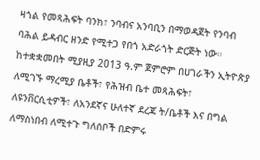ዛጎል የመጻሕፍት ባንክ፣ ንባብና አንባቢን በማወዳጀት የንባብ ባሕል ይዳብር ዘንድ የሚተጋ የበጎ አድራጎት ድርጅት ነው። ከተቋቋመበት ሚያዚያ 2013 ዓ.ም ጀምሮም በሀገራችን ኢትዮጵያ ለሚገኙ ማረሚያ ቤቶች፣ የሕዝብ ቤተ መጻሕፍት፣ ለዩንቨርሲቲዎች፣ ለአንደኛና ሁለተኛ ደረጃ ት/ቤቶች እና በግል ለማስነበብ ለሚተጉ ግለሰቦች በድምሩ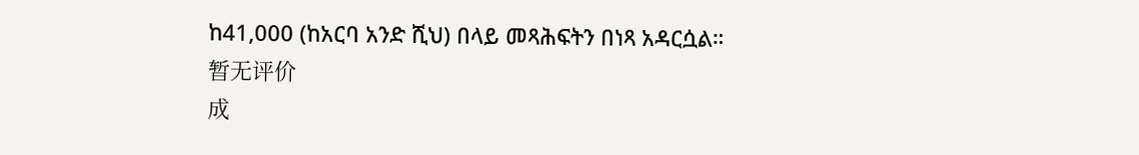ከ41,000 (ከአርባ አንድ ሺህ) በላይ መጻሕፍትን በነጻ አዳርሷል።
暂无评价
成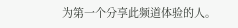为第一个分享此频道体验的人。